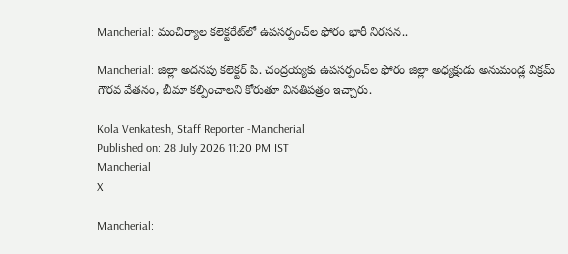Mancherial: మంచిర్యాల కలెక్టరేట్‌లో ఉపసర్పంచ్‌ల ఫోరం భారీ నిరసన..

Mancherial: జిల్లా అదనపు కలెక్టర్ పి. చంద్రయ్యకు ఉపసర్పంచ్‌ల ఫోరం జిల్లా అధ్యక్షుడు అనుమండ్ల విక్రమ్ గౌరవ వేతనం, బీమా కల్పించాలని కోరుతూ వినతిపత్రం ఇచ్చారు.

Kola Venkatesh, Staff Reporter -Mancherial
Published on: 28 July 2026 11:20 PM IST
Mancherial
X

Mancherial: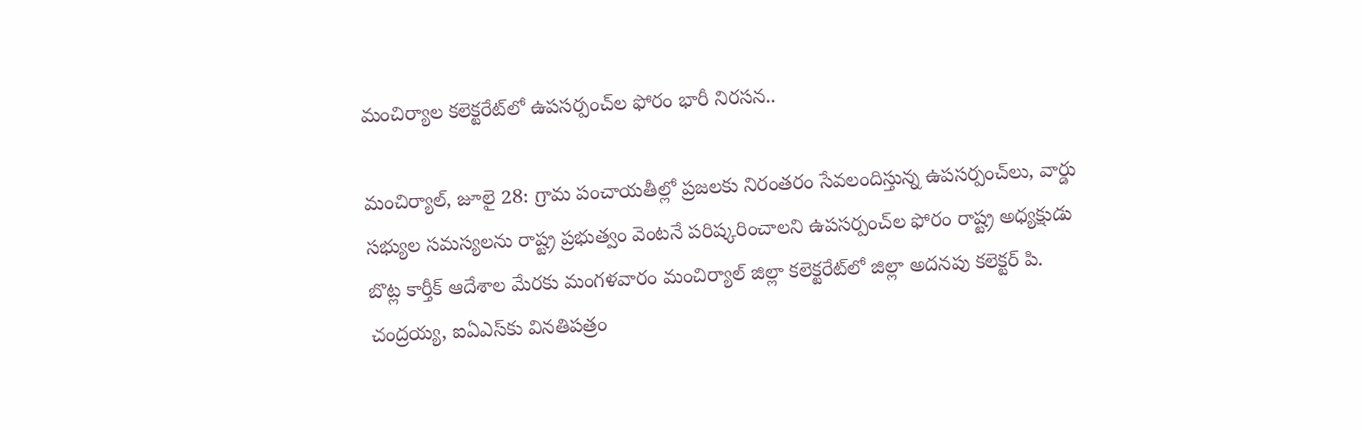మంచిర్యాల కలెక్టరేట్‌లో ఉపసర్పంచ్‌ల ఫోరం భారీ నిరసన..

మంచిర్యాల్, జూలై 28: గ్రామ పంచాయతీల్లో ప్రజలకు నిరంతరం సేవలందిస్తున్న ఉపసర్పంచ్‌లు, వార్డు సభ్యుల సమస్యలను రాష్ట్ర ప్రభుత్వం వెంటనే పరిష్కరించాలని ఉపసర్పంచ్‌ల ఫోరం రాష్ట్ర అధ్యక్షుడు బొట్ల కార్తీక్ ఆదేశాల మేరకు మంగళవారం మంచిర్యాల్ జిల్లా కలెక్టరేట్‌లో జిల్లా అదనపు కలెక్టర్ పి. చంద్రయ్య, ఐఏఎస్‌కు వినతిపత్రం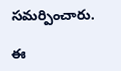సమర్పించారు.

ఈ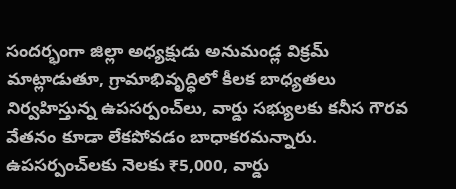సందర్భంగా జిల్లా అధ్యక్షుడు అనుమండ్ల విక్రమ్ మాట్లాడుతూ, గ్రామాభివృద్ధిలో కీలక బాధ్యతలు నిర్వహిస్తున్న ఉపసర్పంచ్‌లు, వార్డు సభ్యులకు కనీస గౌరవ వేతనం కూడా లేకపోవడం బాధాకరమన్నారు. ఉపసర్పంచ్‌లకు నెలకు ₹5,000, వార్డు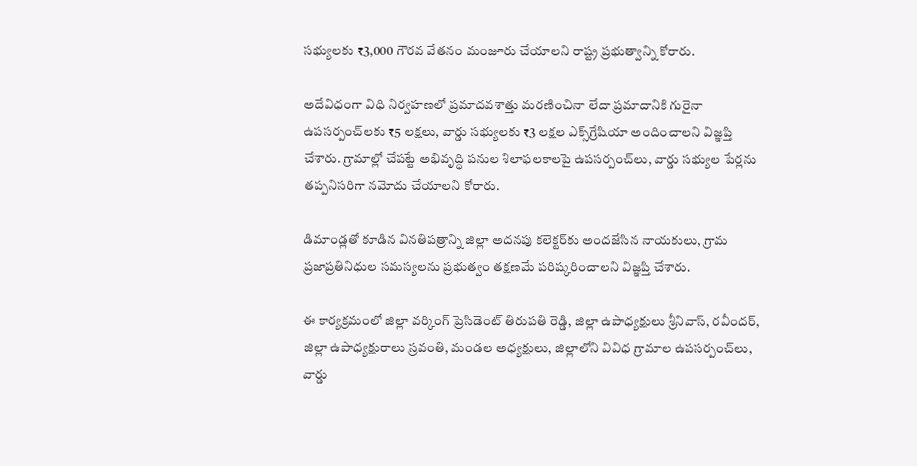సభ్యులకు ₹3,000 గౌరవ వేతనం మంజూరు చేయాలని రాష్ట్ర ప్రభుత్వాన్ని కోరారు.

అదేవిధంగా విధి నిర్వహణలో ప్రమాదవశాత్తు మరణించినా లేదా ప్రమాదానికి గురైనా ఉపసర్పంచ్‌లకు ₹5 లక్షలు, వార్డు సభ్యులకు ₹3 లక్షల ఎక్స్‌గ్రేషియా అందించాలని విజ్ఞప్తి చేశారు. గ్రామాల్లో చేపట్టే అభివృద్ధి పనుల శిలాఫలకాలపై ఉపసర్పంచ్‌లు, వార్డు సభ్యుల పేర్లను తప్పనిసరిగా నమోదు చేయాలని కోరారు.

డిమాండ్లతో కూడిన వినతిపత్రాన్ని జిల్లా అదనపు కలెక్టర్‌కు అందజేసిన నాయకులు, గ్రామ ప్రజాప్రతినిధుల సమస్యలను ప్రభుత్వం తక్షణమే పరిష్కరించాలని విజ్ఞప్తి చేశారు.

ఈ కార్యక్రమంలో జిల్లా వర్కింగ్ ప్రెసిడెంట్ తిరుపతి రెడ్డి, జిల్లా ఉపాధ్యక్షులు శ్రీనివాస్, రవీందర్, జిల్లా ఉపాధ్యక్షురాలు స్రవంతి, మండల అధ్యక్షులు, జిల్లాలోని వివిధ గ్రామాల ఉపసర్పంచ్‌లు, వార్డు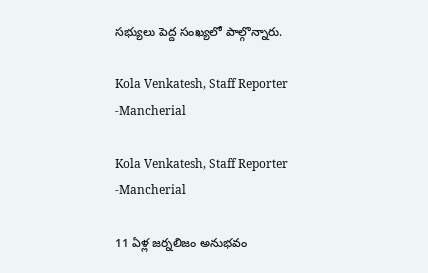సభ్యులు పెద్ద సంఖ్యలో పాల్గొన్నారు.

Kola Venkatesh, Staff Reporter -Mancherial

Kola Venkatesh, Staff Reporter -Mancherial

11 ఏళ్ల జర్నలిజం అనుభవం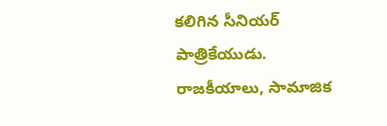కలిగిన సీనియర్ పాత్రికేయుడు. రాజకీయాలు, సామాజిక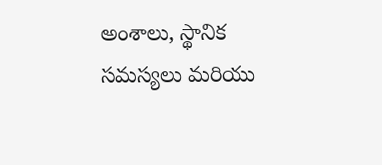అంశాలు, స్థానిక సమస్యలు మరియు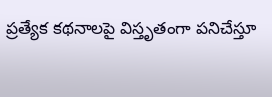ప్రత్యేక కథనాలపై విస్తృతంగా పనిచేస్తూ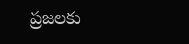ప్రజలకు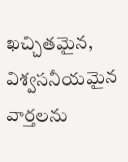ఖచ్చితమైన, విశ్వసనీయమైన వార్తలను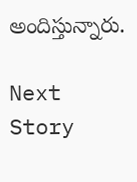అందిస్తున్నారు.

Next Story